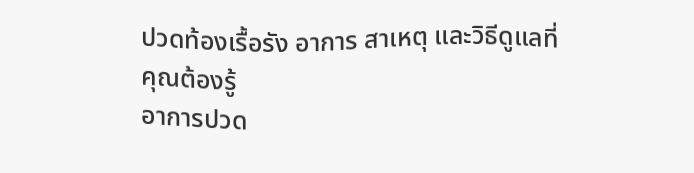ปวดท้องเรื้อรัง อาการ สาเหตุ และวิธีดูแลที่คุณต้องรู้
อาการปวด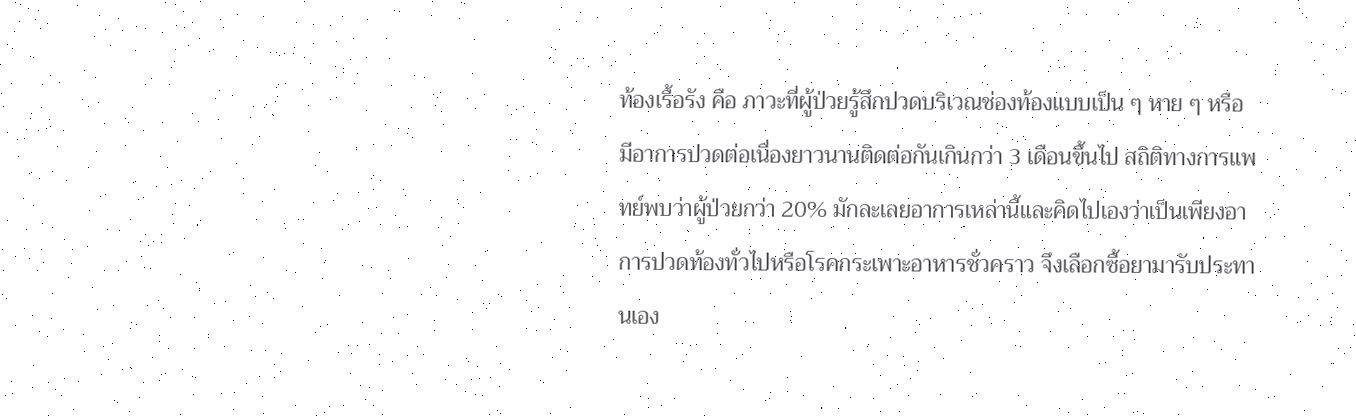ท้องเรื้อรัง คือ ภาวะที่ผู้ป่วยรู้สึกปวดบริเวณช่องท้องแบบเป็น ๆ หาย ๆ หรือมีอาการปวดต่อเนื่องยาวนานติดต่อกันเกินกว่า 3 เดือนขึ้นไป สถิติทางการแพทย์พบว่าผู้ป่วยกว่า 20% มักละเลยอาการเหล่านี้และคิดไปเองว่าเป็นเพียงอาการปวดท้องทั่วไปหรือโรคกระเพาะอาหารชั่วคราว จึงเลือกซื้อยามารับประทานเอง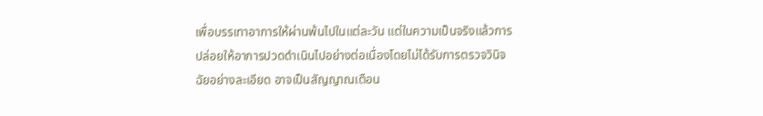เพื่อบรรเทาอาการให้ผ่านพ้นไปในแต่ละวัน แต่ในความเป็นจริงแล้วการปล่อยให้อาการปวดดำเนินไปอย่างต่อเนื่องโดยไม่ได้รับการตรวจวินิจฉัยอย่างละเอียด อาจเป็นสัญญาณเตือน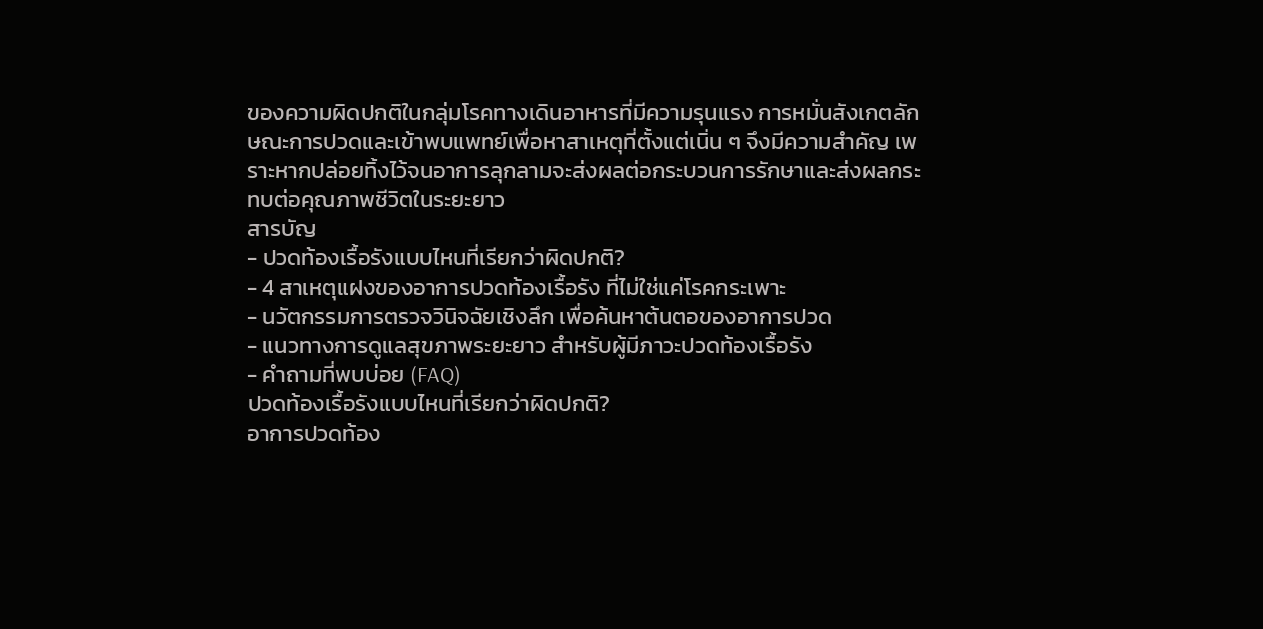ของความผิดปกติในกลุ่มโรคทางเดินอาหารที่มีความรุนแรง การหมั่นสังเกตลักษณะการปวดและเข้าพบแพทย์เพื่อหาสาเหตุที่ตั้งแต่เนิ่น ๆ จึงมีความสำคัญ เพราะหากปล่อยทิ้งไว้จนอาการลุกลามจะส่งผลต่อกระบวนการรักษาและส่งผลกระทบต่อคุณภาพชีวิตในระยะยาว
สารบัญ
- ปวดท้องเรื้อรังแบบไหนที่เรียกว่าผิดปกติ?
- 4 สาเหตุแฝงของอาการปวดท้องเรื้อรัง ที่ไม่ใช่แค่โรคกระเพาะ
- นวัตกรรมการตรวจวินิจฉัยเชิงลึก เพื่อค้นหาต้นตอของอาการปวด
- แนวทางการดูแลสุขภาพระยะยาว สำหรับผู้มีภาวะปวดท้องเรื้อรัง
- คำถามที่พบบ่อย (FAQ)
ปวดท้องเรื้อรังแบบไหนที่เรียกว่าผิดปกติ?
อาการปวดท้อง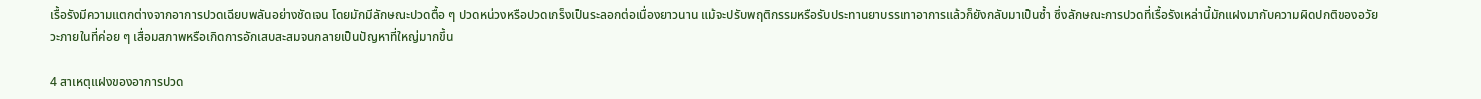เรื้อรังมีความแตกต่างจากอาการปวดเฉียบพลันอย่างชัดเจน โดยมักมีลักษณะปวดตื้อ ๆ ปวดหน่วงหรือปวดเกร็งเป็นระลอกต่อเนื่องยาวนาน แม้จะปรับพฤติกรรมหรือรับประทานยาบรรเทาอาการแล้วก็ยังกลับมาเป็นซ้ำ ซึ่งลักษณะการปวดที่เรื้อรังเหล่านี้มักแฝงมากับความผิดปกติของอวัยวะภายในที่ค่อย ๆ เสื่อมสภาพหรือเกิดการอักเสบสะสมจนกลายเป็นปัญหาที่ใหญ่มากขึ้น

4 สาเหตุแฝงของอาการปวด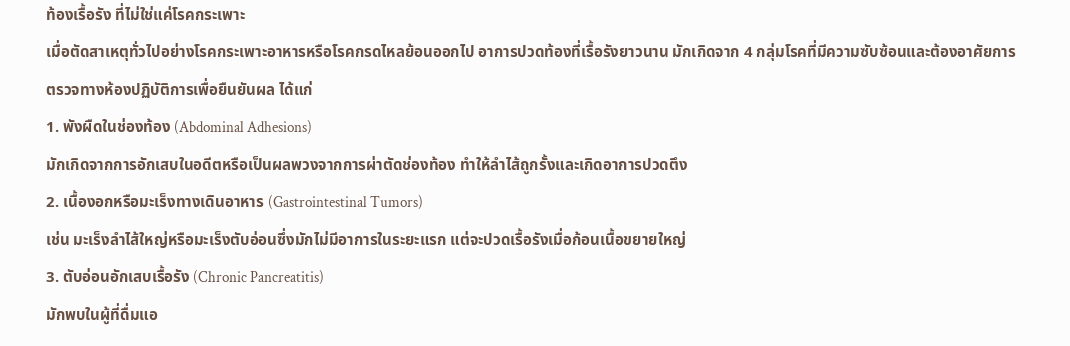ท้องเรื้อรัง ที่ไม่ใช่แค่โรคกระเพาะ
เมื่อตัดสาเหตุทั่วไปอย่างโรคกระเพาะอาหารหรือโรคกรดไหลย้อนออกไป อาการปวดท้องที่เรื้อรังยาวนาน มักเกิดจาก 4 กลุ่มโรคที่มีความซับซ้อนและต้องอาศัยการตรวจทางห้องปฏิบัติการเพื่อยืนยันผล ได้แก่
1. พังผืดในช่องท้อง (Abdominal Adhesions)
มักเกิดจากการอักเสบในอดีตหรือเป็นผลพวงจากการผ่าตัดช่องท้อง ทำให้ลำไส้ถูกรั้งและเกิดอาการปวดตึง
2. เนื้องอกหรือมะเร็งทางเดินอาหาร (Gastrointestinal Tumors)
เช่น มะเร็งลำไส้ใหญ่หรือมะเร็งตับอ่อนซึ่งมักไม่มีอาการในระยะแรก แต่จะปวดเรื้อรังเมื่อก้อนเนื้อขยายใหญ่
3. ตับอ่อนอักเสบเรื้อรัง (Chronic Pancreatitis)
มักพบในผู้ที่ดื่มแอ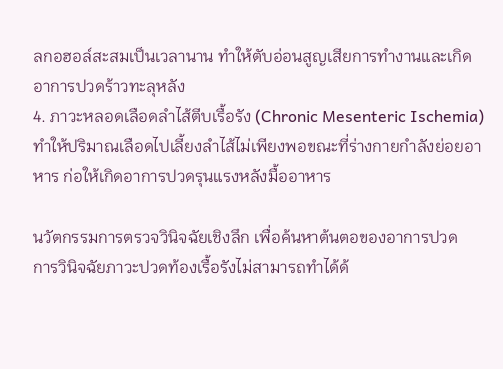ลกอฮอล์สะสมเป็นเวลานาน ทำให้ตับอ่อนสูญเสียการทำงานและเกิดอาการปวดร้าวทะลุหลัง
4. ภาวะหลอดเลือดลำไส้ตีบเรื้อรัง (Chronic Mesenteric Ischemia)
ทำให้ปริมาณเลือดไปเลี้ยงลำไส้ไม่เพียงพอขณะที่ร่างกายกำลังย่อยอาหาร ก่อให้เกิดอาการปวดรุนแรงหลังมื้ออาหาร

นวัตกรรมการตรวจวินิจฉัยเชิงลึก เพื่อค้นหาต้นตอของอาการปวด
การวินิจฉัยภาวะปวดท้องเรื้อรังไม่สามารถทำได้ด้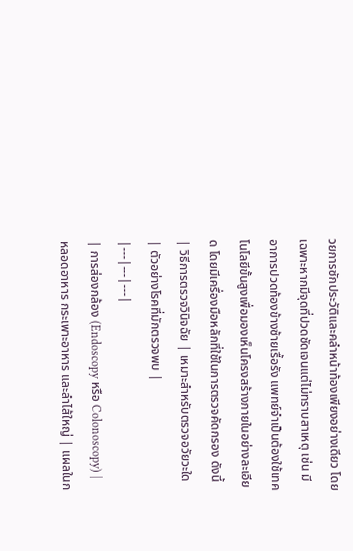วยการซักประวัติและคลำหน้าท้องเพียงอย่างเดียว โดยเฉพาะหากมีจุดที่ปวดชัดเจนแต่ไม่ทราบสาเหตุ เช่น มีอาการปวดท้องข้างซ้ายเรื้อรัง แพทย์จำเป็นต้องใช้เทคโนโลยีขั้นสูงเพื่อมองเห็นโครงสร้างภายในอย่างละเอียด โดยมีเครื่องมือหลักที่ใช้ในการตรวจคัดกรอง ดังนี้
| วิธีการตรวจวินิจฉัย | เหมาะสำหรับตรวจอวัยวะใด | ตัวอย่างโรคที่มักตรวจพบ |
|---|---|---|
| การส่องกล้อง (Endoscopy หรือ Colonoscopy) | หลอดอาหาร กระเพาะอาหาร และลำไส้ใหญ่ | แผลในก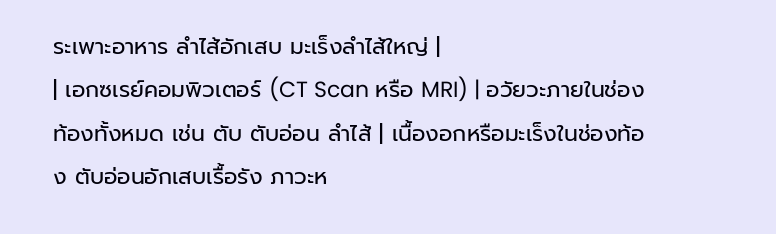ระเพาะอาหาร ลำไส้อักเสบ มะเร็งลำไส้ใหญ่ |
| เอกซเรย์คอมพิวเตอร์ (CT Scan หรือ MRI) | อวัยวะภายในช่องท้องทั้งหมด เช่น ตับ ตับอ่อน ลำไส้ | เนื้องอกหรือมะเร็งในช่องท้อง ตับอ่อนอักเสบเรื้อรัง ภาวะห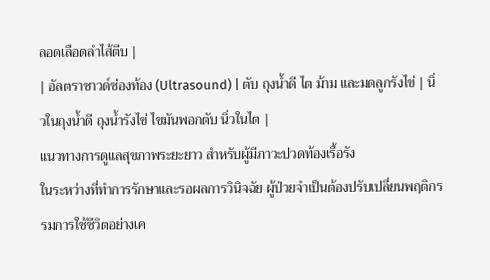ลอดเลือดลำไส้ตีบ |
| อัลตราซาวด์ช่องท้อง (Ultrasound) | ตับ ถุงน้ำดี ไต ม้าม และมดลูกรังไข่ | นิ่วในถุงน้ำดี ถุงน้ำรังไข่ ไขมันพอกตับ นิ่วในไต |
แนวทางการดูแลสุขภาพระยะยาว สำหรับผู้มีภาวะปวดท้องเรื้อรัง
ในระหว่างที่ทำการรักษาและรอผลการวินิจฉัย ผู้ป่วยจำเป็นต้องปรับเปลี่ยนพฤติกรรมการใช้ชีวิตอย่างเค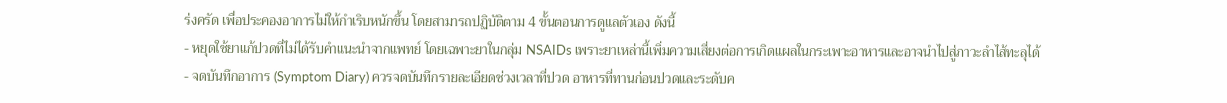ร่งครัด เพื่อประคองอาการไม่ให้กำเริบหนักขึ้น โดยสามารถปฏิบัติตาม 4 ขั้นตอนการดูแลตัวเอง ดังนี้
- หยุดใช้ยาแก้ปวดที่ไม่ได้รับคำแนะนำจากแพทย์ โดยเฉพาะยาในกลุ่ม NSAIDs เพราะยาเหล่านี้เพิ่มความเสี่ยงต่อการเกิดแผลในกระเพาะอาหารและอาจนำไปสู่ภาวะลำไส้ทะลุได้
- จดบันทึกอาการ (Symptom Diary) ควรจดบันทึกรายละเอียดช่วงเวลาที่ปวด อาหารที่ทานก่อนปวดและระดับค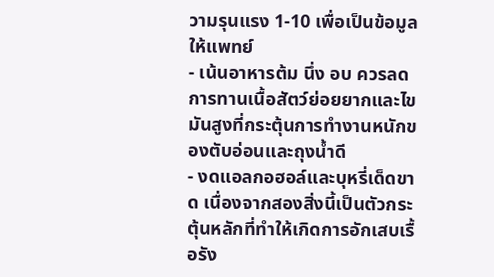วามรุนแรง 1-10 เพื่อเป็นข้อมูลให้แพทย์
- เน้นอาหารต้ม นึ่ง อบ ควรลดการทานเนื้อสัตว์ย่อยยากและไขมันสูงที่กระตุ้นการทำงานหนักของตับอ่อนและถุงน้ำดี
- งดแอลกอฮอล์และบุหรี่เด็ดขาด เนื่องจากสองสิ่งนี้เป็นตัวกระตุ้นหลักที่ทำให้เกิดการอักเสบเรื้อรัง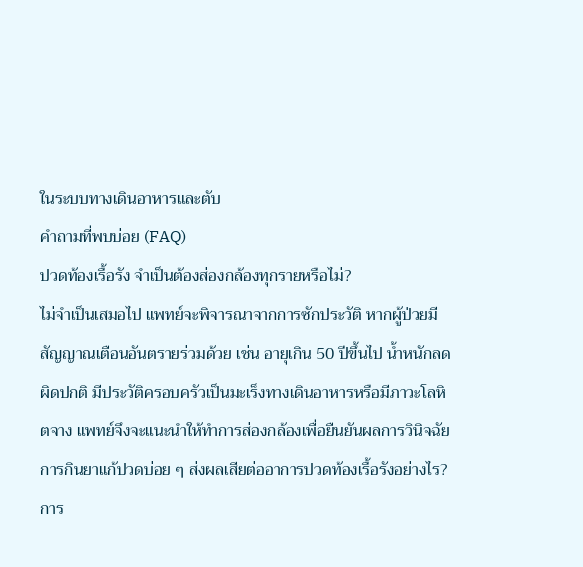ในระบบทางเดินอาหารและตับ
คำถามที่พบบ่อย (FAQ)
ปวดท้องเรื้อรัง จำเป็นต้องส่องกล้องทุกรายหรือไม่?
ไม่จำเป็นเสมอไป แพทย์จะพิจารณาจากการซักประวัติ หากผู้ป่วยมีสัญญาณเตือนอันตรายร่วมด้วย เช่น อายุเกิน 50 ปีขึ้นไป น้ำหนักลดผิดปกติ มีประวัติครอบครัวเป็นมะเร็งทางเดินอาหารหรือมีภาวะโลหิตจาง แพทย์จึงจะแนะนำให้ทำการส่องกล้องเพื่อยืนยันผลการวินิจฉัย
การกินยาแก้ปวดบ่อย ๆ ส่งผลเสียต่ออาการปวดท้องเรื้อรังอย่างไร?
การ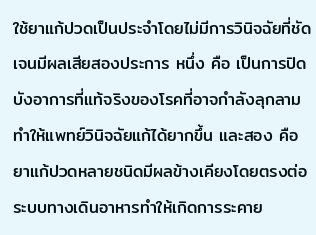ใช้ยาแก้ปวดเป็นประจำโดยไม่มีการวินิจฉัยที่ชัดเจนมีผลเสียสองประการ หนึ่ง คือ เป็นการปิดบังอาการที่แท้จริงของโรคที่อาจกำลังลุกลาม ทำให้แพทย์วินิจฉัยแก้ได้ยากขึ้น และสอง คือ ยาแก้ปวดหลายชนิดมีผลข้างเคียงโดยตรงต่อระบบทางเดินอาหารทำให้เกิดการระคาย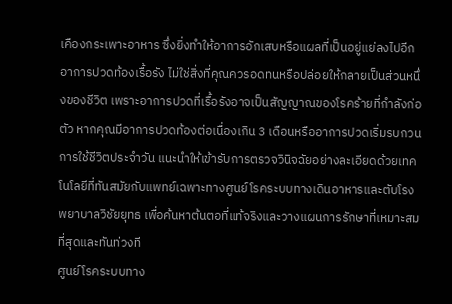เคืองกระเพาะอาหาร ซึ่งยิ่งทำให้อาการอักเสบหรือแผลที่เป็นอยู่แย่ลงไปอีก
อาการปวดท้องเรื้อรัง ไม่ใช่สิ่งที่คุณควรอดทนหรือปล่อยให้กลายเป็นส่วนหนึ่งของชีวิต เพราะอาการปวดที่เรื้อรังอาจเป็นสัญญาณของโรคร้ายที่กำลังก่อตัว หากคุณมีอาการปวดท้องต่อเนื่องเกิน 3 เดือนหรืออาการปวดเริ่มรบกวนการใช้ชีวิตประจำวัน แนะนำให้เข้ารับการตรวจวินิจฉัยอย่างละเอียดด้วยเทคโนโลยีที่ทันสมัยกับแพทย์เฉพาะทางศูนย์โรคระบบทางเดินอาหารและตับโรงพยาบาลวิชัยยุทธ เพื่อค้นหาต้นตอที่แท้จริงและวางแผนการรักษาที่เหมาะสมที่สุดและทันท่วงที
ศูนย์โรคระบบทาง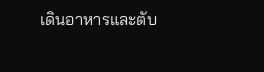เดินอาหารและตับ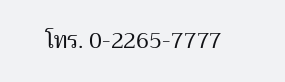โทร. 0-2265-7777